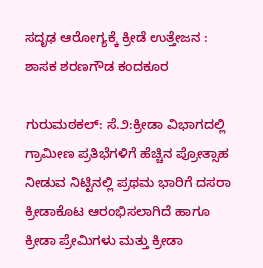ಸದೃಢ ಆರೋಗ್ಯಕ್ಕೆ ಕ್ರೀಡೆ ಉತ್ತೇಜನ : ಶಾಸಕ ಶರಣಗೌಡ ಕಂದಕೂರ

ಗುರುಮಠಕಲ್: ಸೆ.೨:ಕ್ರೀಡಾ ವಿಭಾಗದಲ್ಲಿ ಗ್ರಾಮೀಣ ಪ್ರತಿಭೆಗಳಿಗೆ ಹೆಚ್ಚಿನ ಪ್ರೋತ್ಸಾಹ ನೀಡುವ ನಿಟ್ಟಿನಲ್ಲಿ ಪ್ರಥಮ ಭಾರಿಗೆ ದಸರಾ ಕ್ರೀಡಾಕೊಟ ಆರಂಭಿಸಲಾಗಿದೆ ಹಾಗೂ ಕ್ರೀಡಾ ಪ್ರೇಮಿಗಳು ಮತ್ತು ಕ್ರೀಡಾ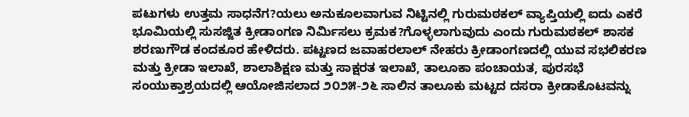ಪಟುಗಳು ಉತ್ತಮ ಸಾಧನೆಗ?ಯಲು ಅನುಕೂಲವಾಗುವ ನಿಟ್ಟಿನಲ್ಲಿ ಗುರುಮಠಕಲ್ ವ್ಯಾಪ್ತಿಯಲ್ಲಿ ಐದು ಎಕರೆ ಭೂಮಿಯಲ್ಲಿ ಸುಸಜ್ಜಿತ ಕ್ರೀಡಾಂಗಣ ನಿರ್ಮಿಸಲು ಕ್ರಮಕ?ಗೊಳ್ಳಲಾಗುವುದು ಎಂದು ಗುರುಮಠಕಲ್ ಶಾಸಕ ಶರಣುಗೌಡ ಕಂದಕೂರ ಹೇಳಿದರು. ಪಟ್ಟಣದ ಜವಾಹರಲಾಲ್ ನೇಹರು ಕ್ರೀಡಾಂಗಣದಲ್ಲಿ ಯುವ ಸಭಲಿಕರಣ ಮತ್ತು ಕ್ರೀಡಾ ಇಲಾಖೆ, ಶಾಲಾಶಿಕ್ಷಣ ಮತ್ತು ಸಾಕ್ಷರತ ಇಲಾಖೆ, ತಾಲೂಕಾ ಪಂಚಾಯತ, ಪುರಸಭೆ ಸಂಯುಕ್ತಾಶ್ರಯದಲ್ಲಿ ಆಯೋಜಿಸಲಾದ ೨೦೨೫-೨೬ ಸಾಲಿನ ತಾಲೂಕು ಮಟ್ಟದ ದಸರಾ ಕ್ರೀಡಾಕೊಟವನ್ನು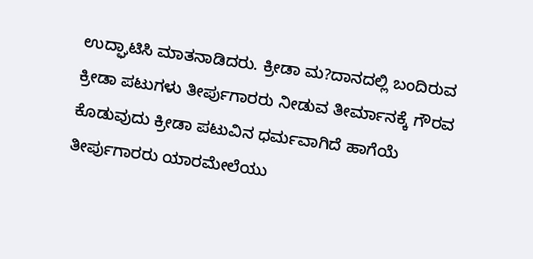ಉದ್ಘಾಟಿಸಿ ಮಾತನಾಡಿದರು. ಕ್ರೀಡಾ ಮ?ದಾನದಲ್ಲಿ ಬಂದಿರುವ ಕ್ರೀಡಾ ಪಟುಗಳು ತೀರ್ಪುಗಾರರು ನೀಡುವ ತೀರ್ಮಾನಕ್ಕೆ ಗೌರವ ಕೊಡುವುದು ಕ್ರೀಡಾ ಪಟುವಿನ ಧರ್ಮವಾಗಿದೆ ಹಾಗೆಯೆ ತೀರ್ಪುಗಾರರು ಯಾರಮೇಲೆಯು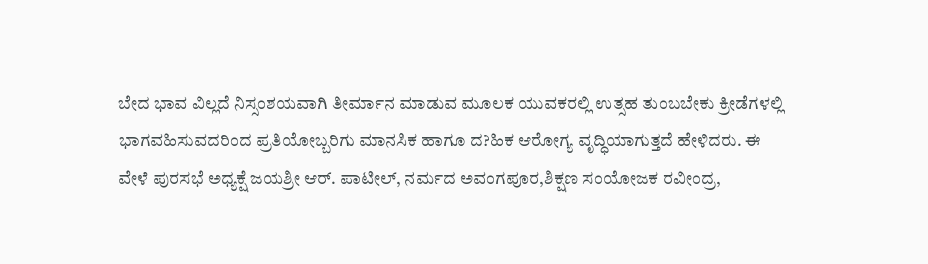ಬೇದ ಭಾವ ವಿಲ್ಲದೆ ನಿಸ್ಸಂಶಯವಾಗಿ ತೀರ್ಮಾನ ಮಾಡುವ ಮೂಲಕ ಯುವಕರಲ್ಲಿ ಉತ್ಸಹ ತುಂಬಬೇಕು ಕ್ರೀಡೆಗಳಲ್ಲಿ ಭಾಗವಹಿಸುವದರಿಂದ ಪ್ರತಿಯೋಬ್ಬರಿಗು ಮಾನಸಿಕ ಹಾಗೂ ದ?ಹಿಕ ಆರೋಗ್ಯ ವೃದ್ಧಿಯಾಗುತ್ತದೆ ಹೇಳಿದರು. ಈ ವೇಳೆ ಪುರಸಭೆ ಅಧ್ಯಕ್ಷೆ ಜಯಶ್ರೀ ಆರ್. ಪಾಟೀಲ್, ನರ್ಮದ ಅವಂಗಪೂರ,ಶಿಕ್ಷಣ ಸಂಯೋಜಕ ರವೀಂದ್ರ,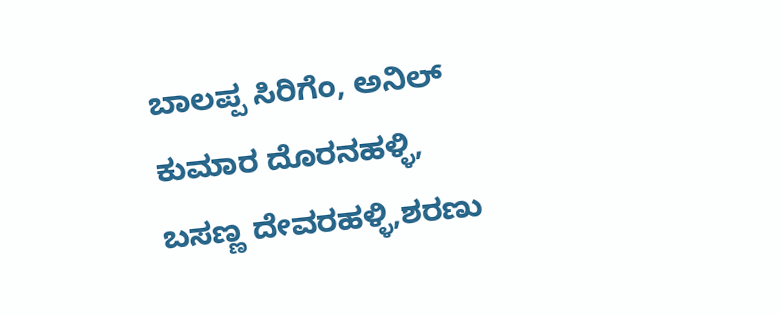ಬಾಲಪ್ಪ ಸಿರಿಗೆಂ, ಅನಿಲ್ ಕುಮಾರ ದೊರನಹಳ್ಳಿ, ಬಸಣ್ಣ ದೇವರಹಳ್ಳಿ,ಶರಣು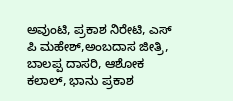ಅವುಂಟಿ, ಪ್ರಕಾಶ ನಿರೇಟಿ, ಎಸ್ ಪಿ ಮಹೇಶ್,ಅಂಬದಾಸ ಜೀತ್ರಿ, ಬಾಲಪ್ಪ ದಾಸರಿ, ಆಶೋಕ ಕಲಾಲ್, ಭಾನು ಪ್ರಕಾಶ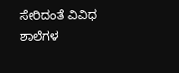ಸೇರಿದಂತೆ ವಿವಿಧ ಶಾಲೆಗಳ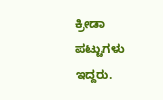ಕ್ರೀಡಾ ಪಟ್ಟುಗಳು ಇದ್ದರು.